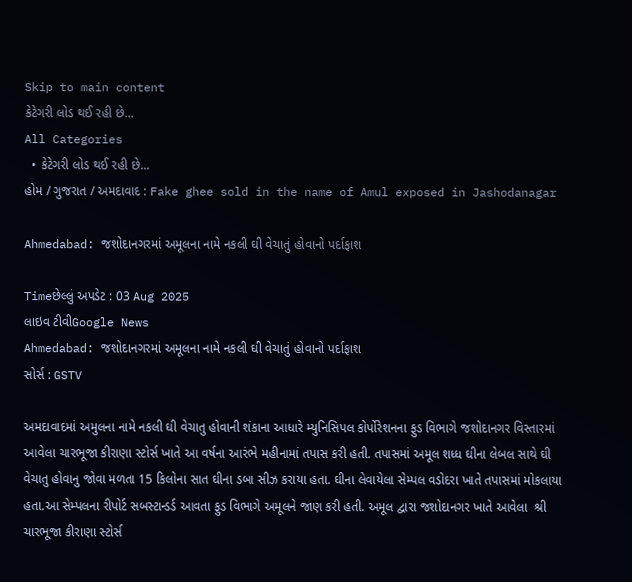Skip to main content
કેટેગરી લોડ થઈ રહી છે...
All Categories
  • કેટેગરી લોડ થઈ રહી છે...
હોમ / ગુજરાત / અમદાવાદ : Fake ghee sold in the name of Amul exposed in Jashodanagar

Ahmedabad: જશોદાનગરમાં અમૂલના નામે નકલી ઘી વેચાતું હોવાનો પર્દાફાશ

Timeછેલ્લું અપડેટ : 03 Aug 2025
લાઇવ ટીવીGoogle News
Ahmedabad: જશોદાનગરમાં અમૂલના નામે નકલી ઘી વેચાતું હોવાનો પર્દાફાશ
સોર્સ : GSTV

અમદાવાદમાં અમુલના નામે નકલી ઘી વેચાતુ હોવાની શંકાના આધારે મ્યુનિસિપલ કોર્પોરેશનના ફુડ વિભાગે જશોદાનગર વિસ્તારમાં આવેલા ચારભૂજા કીરાણા સ્ટોર્સ ખાતે આ વર્ષના આરંભે મહીનામાં તપાસ કરી હતી. તપાસમાં અમૂલ શધ્ધ ઘીના લેબલ સાથે ઘી વેચાતુ હોવાનુ જોવા મળતા 15 કિલોના સાત ઘીના ડબા સીઝ કરાયા હતા. ઘીના લેવાયેલા સેમ્પલ વડોદરા ખાતે તપાસમાં મોકલાયા હતા.આ સેમ્પલના રીપોર્ટ સબસ્ટાન્ડર્ડ આવતા ફુડ વિભાગે અમૂલને જાણ કરી હતી. અમૂલ દ્વારા જશોદાનગર ખાતે આવેલા  શ્રી ચારભૂજા કીરાણા સ્ટોર્સ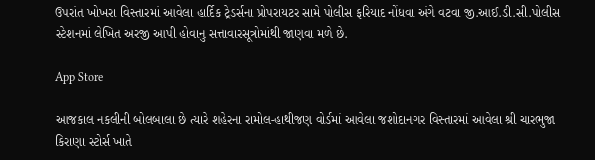ઉપરાંત ખોખરા વિસ્તારમાં આવેલા હાર્દિક ટ્રેડર્સના પ્રોપરાયટર સામે પોલીસ ફરિયાદ નોંધવા અંગે વટવા જી.આઈ.ડી.સી.પોલીસ સ્ટેશનમાં લેખિત અરજી આપી હોવાનુ સત્તાવારસૂત્રોમાંથી જાણવા મળે છે.

App Store

આજકાલ નકલીની બોલબાલા છે ત્યારે શહેરના રામોલ-હાથીજણ વોર્ડમાં આવેલા જશોદાનગર વિસ્તારમાં આવેલા શ્રી ચારભુજા કિરાણા સ્ટોર્સ ખાતે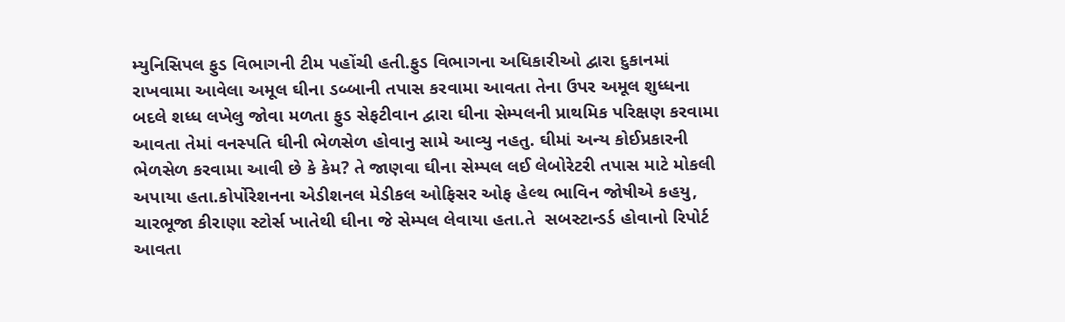મ્યુનિસિપલ ફુડ વિભાગની ટીમ પહોંચી હતી.ફુડ વિભાગના અધિકારીઓ દ્વારા દુકાનમાં રાખવામા આવેલા અમૂલ ઘીના ડબ્બાની તપાસ કરવામા આવતા તેના ઉપર અમૂલ શુધ્ધના બદલે શધ્ધ લખેલુ જોવા મળતા ફુડ સેફટીવાન દ્વારા ઘીના સેમ્પલની પ્રાથમિક પરિક્ષણ કરવામા આવતા તેમાં વનસ્પતિ ઘીની ભેળસેળ હોવાનુ સામે આવ્યુ નહતુ. ઘીમાં અન્ય કોઈપ્રકારની ભેળસેળ કરવામા આવી છે કે કેમ? તે જાણવા ઘીના સેમ્પલ લઈ લેબોરેટરી તપાસ માટે મોકલી અપાયા હતા.કોર્પોરેશનના એડીશનલ મેડીકલ ઓફિસર ઓફ હેલ્થ ભાવિન જોષીએ કહયુ, ચારભૂજા કીરાણા સ્ટોર્સ ખાતેથી ઘીના જે સેમ્પલ લેવાયા હતા.તે  સબસ્ટાન્ડર્ડ હોવાનો રિપોર્ટ આવતા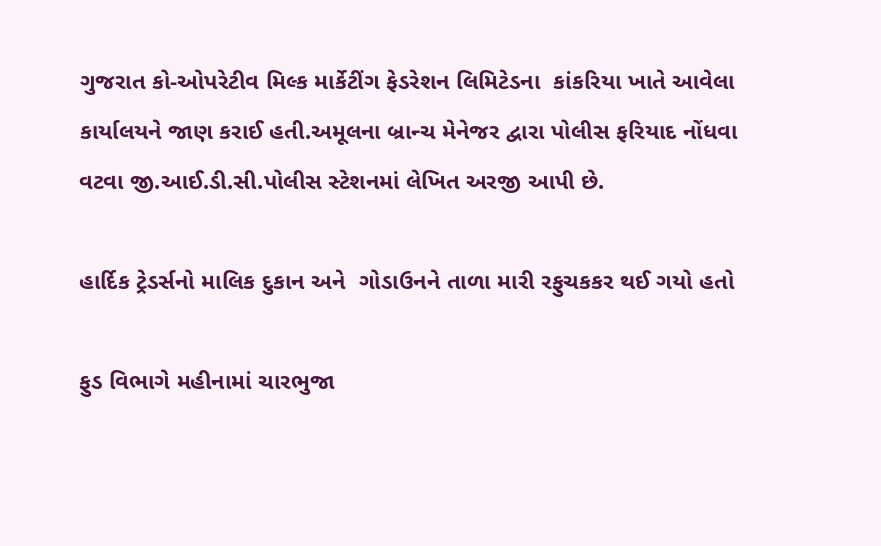ગુજરાત કો-ઓપરેટીવ મિલ્ક માર્કેટીંગ ફેડરેશન લિમિટેડના  કાંકરિયા ખાતે આવેલા કાર્યાલયને જાણ કરાઈ હતી.અમૂલના બ્રાન્ચ મેનેજર દ્વારા પોલીસ ફરિયાદ નોંધવા વટવા જી.આઈ.ડી.સી.પોલીસ સ્ટેશનમાં લેખિત અરજી આપી છે.

હાર્દિક ટ્રેડર્સનો માલિક દુકાન અને  ગોડાઉનને તાળા મારી રફુચકકર થઈ ગયો હતો

ફુડ વિભાગે મહીનામાં ચારભુજા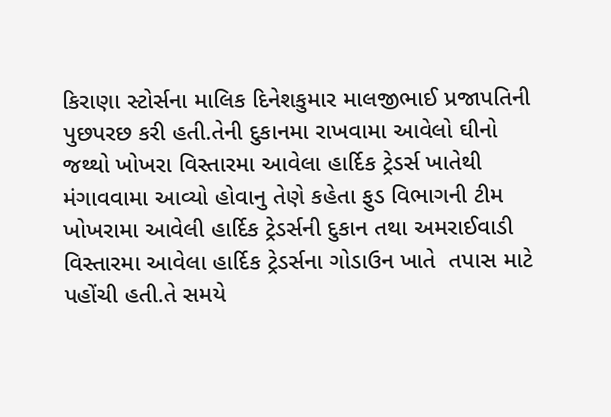કિરાણા સ્ટોર્સના માલિક દિનેશકુમાર માલજીભાઈ પ્રજાપતિની પુછપરછ કરી હતી.તેની દુકાનમા રાખવામા આવેલો ઘીનો જથ્થો ખોખરા વિસ્તારમા આવેલા હાર્દિક ટ્રેડર્સ ખાતેથી મંગાવવામા આવ્યો હોવાનુ તેણે કહેતા ફુડ વિભાગની ટીમ ખોખરામા આવેલી હાર્દિક ટ્રેડર્સની દુકાન તથા અમરાઈવાડી વિસ્તારમા આવેલા હાર્દિક ટ્રેડર્સના ગોડાઉન ખાતે  તપાસ માટે પહોંચી હતી.તે સમયે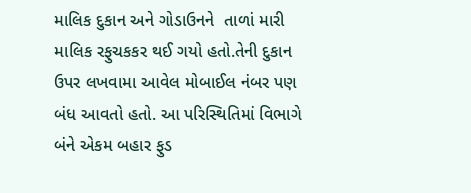માલિક દુકાન અને ગોડાઉનને  તાળાં મારી માલિક રફુચકકર થઈ ગયો હતો.તેની દુકાન ઉપર લખવામા આવેલ મોબાઈલ નંબર પણ બંધ આવતો હતો. આ પરિસ્થિતિમાં વિભાગે બંને એકમ બહાર ફુડ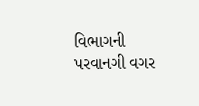વિભાગની પરવાનગી વગર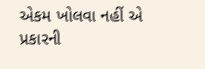એકમ ખોલવા નહીં એ પ્રકારની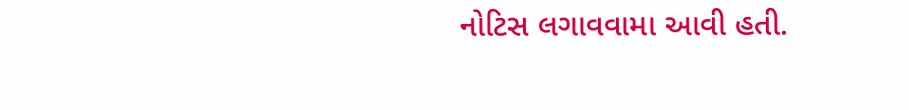નોટિસ લગાવવામા આવી હતી.